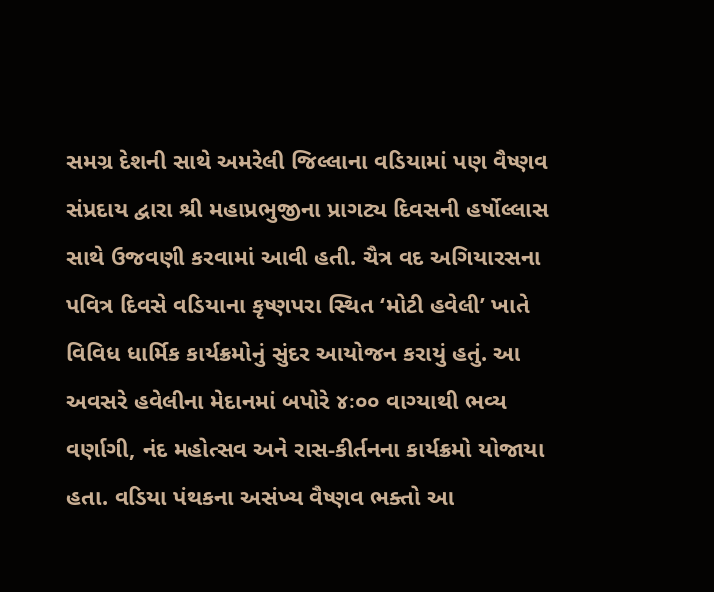સમગ્ર દેશની સાથે અમરેલી જિલ્લાના વડિયામાં પણ વૈષ્ણવ સંપ્રદાય દ્વારા શ્રી મહાપ્રભુજીના પ્રાગટ્ય દિવસની હર્ષોલ્લાસ સાથે ઉજવણી કરવામાં આવી હતી. ચૈત્ર વદ અગિયારસના પવિત્ર દિવસે વડિયાના કૃષ્ણપરા સ્થિત ‘મોટી હવેલી’ ખાતે વિવિધ ધાર્મિક કાર્યક્રમોનું સુંદર આયોજન કરાયું હતું. આ અવસરે હવેલીના મેદાનમાં બપોરે ૪ઃ૦૦ વાગ્યાથી ભવ્ય વર્ણાગી, નંદ મહોત્સવ અને રાસ-કીર્તનના કાર્યક્રમો યોજાયા હતા. વડિયા પંથકના અસંખ્ય વૈષ્ણવ ભક્તો આ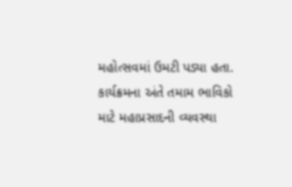મહોત્સવમાં ઉમટી પડ્યા હતા. કાર્યક્રમના અંતે તમામ ભાવિકો માટે મહાપ્રસાદની વ્યવસ્થા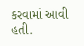કરવામાં આવી હતી.